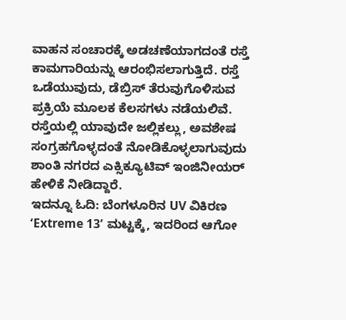ವಾಹನ ಸಂಚಾರಕ್ಕೆ ಅಡಚಣೆಯಾಗದಂತೆ ರಸ್ತೆ ಕಾಮಗಾರಿಯನ್ನು ಆರಂಭಿಸಲಾಗುತ್ತಿದೆ. ರಸ್ತೆ ಒಡೆಯುವುದು, ಡೆಬ್ರಿಸ್ ತೆರುವುಗೊಳಿಸುವ ಪ್ರಕ್ರಿಯೆ ಮೂಲಕ ಕೆಲಸಗಳು ನಡೆಯಲಿವೆ. ರಸ್ತೆಯಲ್ಲಿ ಯಾವುದೇ ಜಲ್ಲಿಕಲ್ಲು, ಅವಶೇಷ ಸಂಗ್ರಹಗೊಳ್ಳದಂತೆ ನೋಡಿಕೊಳ್ಳಲಾಗುವುದು ಶಾಂತಿ ನಗರದ ಎಕ್ಸಿಕ್ಯೂಟಿವ್ ಇಂಜಿನೀಯರ್ ಹೇಳಿಕೆ ನೀಡಿದ್ದಾರೆ.
ಇದನ್ನೂ ಓದಿ: ಬೆಂಗಳೂರಿನ UV ವಿಕಿರಣ ‘Extreme 13’ ಮಟ್ಟಕ್ಕೆ, ಇದರಿಂದ ಆಗೋ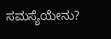ಸಮಸ್ಯೆಯೇನು?